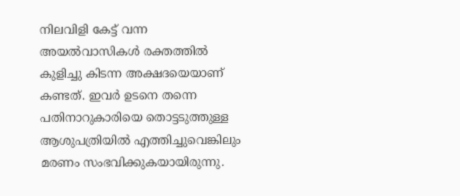നിലവിളി കേട്ട് വന്ന അയൽവാസികൾ രക്തത്തിൽ കുളിച്ചു കിടന്ന അക്ഷദയെയാണ് കണ്ടത്. ഇവർ ഉടനെ തന്നെ പതിനാറുകാരിയെ തൊട്ടടുത്തുള്ള ആശുപത്രിയിൽ എത്തിച്ചുവെങ്കിലും മരണം സംഭവിക്കുകയായിരുന്നു.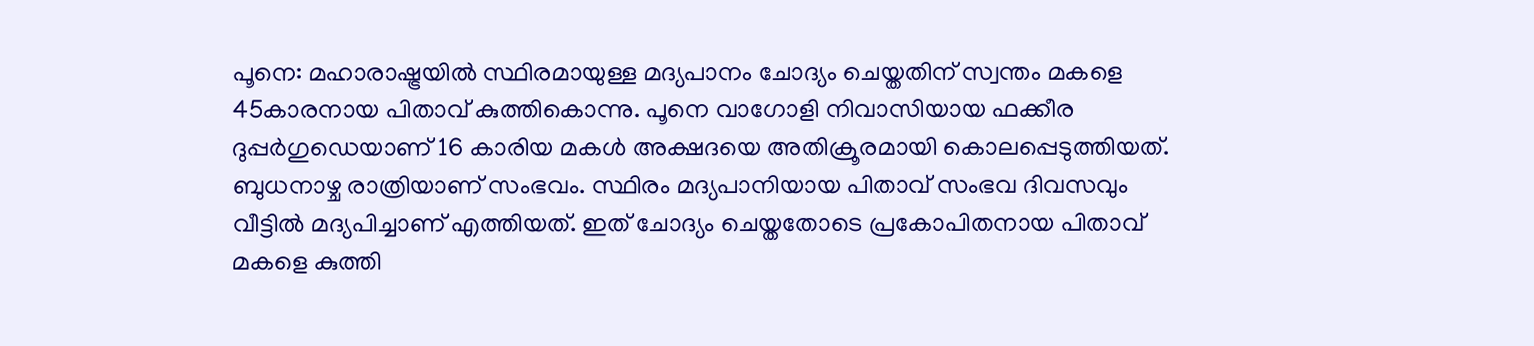പൂനെ: മഹാരാഷ്ട്രയിൽ സ്ഥിരമായുള്ള മദ്യപാനം ചോദ്യം ചെയ്തതിന് സ്വന്തം മകളെ 45കാരനായ പിതാവ് കുത്തികൊന്നു. പൂനെ വാഗോളി നിവാസിയായ ഫക്കീര ദുപ്പർഗുഡെയാണ് 16 കാരിയ മകൾ അക്ഷദയെ അതിക്രൂരമായി കൊലപ്പെടുത്തിയത്. ബുധനാഴ്ച രാത്രിയാണ് സംഭവം. സ്ഥിരം മദ്യപാനിയായ പിതാവ് സംഭവ ദിവസവും വീട്ടിൽ മദ്യപിച്ചാണ് എത്തിയത്. ഇത് ചോദ്യം ചെയ്തതോടെ പ്രകോപിതനായ പിതാവ് മകളെ കുത്തി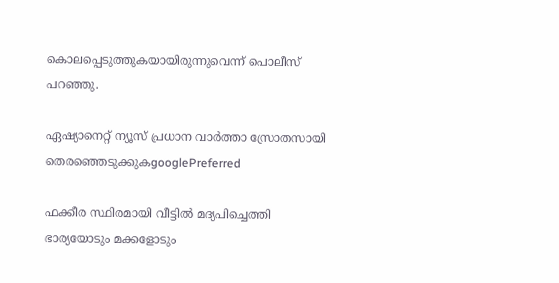കൊലപ്പെടുത്തുകയായിരുന്നുവെന്ന് പൊലീസ് പറഞ്ഞു.

ഏഷ്യാനെറ്റ് ന്യൂസ് പ്രധാന വാർത്താ സ്രോതസായി തെരഞ്ഞെടുക്കുകgooglePreferred

ഫക്കീര സ്ഥിരമായി വീട്ടിൽ മദ്യപിച്ചെത്തി ഭാര്യയോടും മക്കളോടും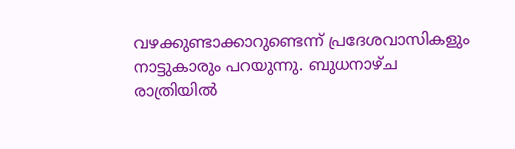വഴക്കുണ്ടാക്കാറുണ്ടെന്ന് പ്രദേശവാസികളും നാട്ടുകാരും പറയുന്നു. ബുധനാഴ്ച രാത്രിയിൽ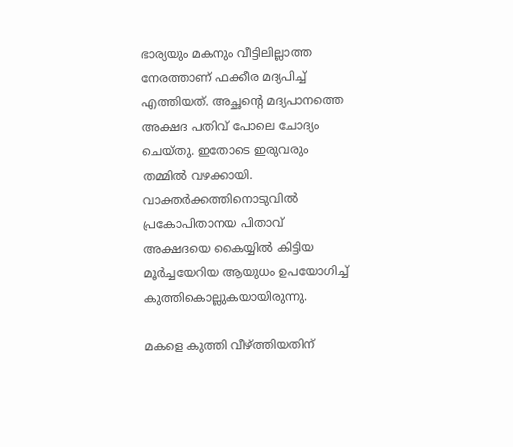ഭാര്യയും മകനും വീട്ടിലില്ലാത്ത നേരത്താണ് ഫക്കീര മദ്യപിച്ച് എത്തിയത്. അച്ഛന്റെ മദ്യപാനത്തെ അക്ഷദ പതിവ് പോലെ ചോദ്യം ചെയ്തു. ഇതോടെ ഇരുവരും തമ്മിൽ വഴക്കായി. വാക്തർക്കത്തിനൊടുവിൽ പ്രകോപിതാനയ പിതാവ് അക്ഷദയെ കൈയ്യിൽ കിട്ടിയ മൂർച്ചയേറിയ ആയുധം ഉപയോഗിച്ച് കുത്തികൊല്ലുകയായിരുന്നു.

മകളെ കുത്തി വീഴ്ത്തിയതിന്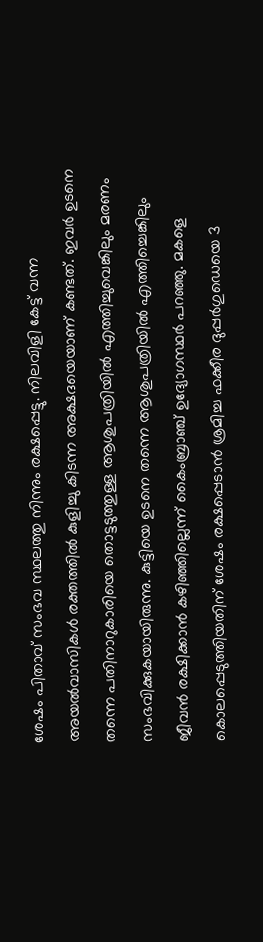ശേഷം പിതാവ് സംഭവ സ്ഥലത്തു നിന്നും രക്ഷപ്പെട്ടു. നിലവിളി കേട്ട് വന്ന അയൽവാസികൾ രക്തത്തിൽ കുളിച്ചു കിടന്ന അക്ഷദയെയാണ് കണ്ടത്. ഇവർ ഉടനെ തന്നെ പതിനാറുകാരിയെ തൊട്ടടുത്തുള്ള ആശുപത്രിയിൽ എത്തിച്ചുവെങ്കിലും മരണം സംഭവിക്കുകയായിരുന്നു. കുട്ടിയെ ഉടനെ തന്നെ ആശുപത്രിയിൽ എത്തിച്ചെങ്കിലും ജീവൻ രക്ഷിക്കാൻ കഴിഞ്ഞില്ലെന്ന് കൈംബ്രാഞ്ച് ഉദ്യോഗസ്ഥർ പറഞ്ഞു. മകളെ കൊലപ്പെടുത്തിയതിന് ശേഷം രക്ഷപ്പെടാൻ ശ്രമിച്ച ഫക്കീര ദുപ്പർഗുഡെയെ 3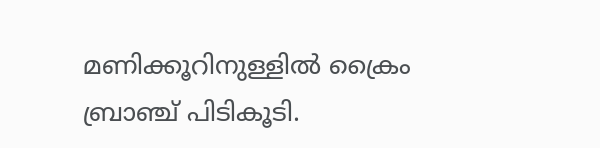മണിക്കൂറിനുള്ളിൽ ക്രൈം ബ്രാഞ്ച് പിടികൂടി.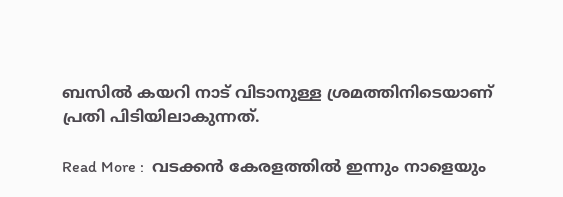ബസിൽ കയറി നാട് വിടാനുള്ള ശ്രമത്തിനിടെയാണ് പ്രതി പിടിയിലാകുന്നത്.

Read More :  വടക്കൻ കേരളത്തിൽ ഇന്നും നാളെയും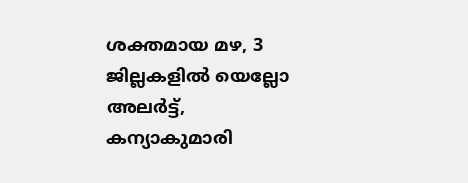ശക്തമായ മഴ, 3 ജില്ലകളിൽ യെല്ലോ അലർട്ട്, കന്യാകുമാരി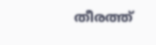തീരത്ത്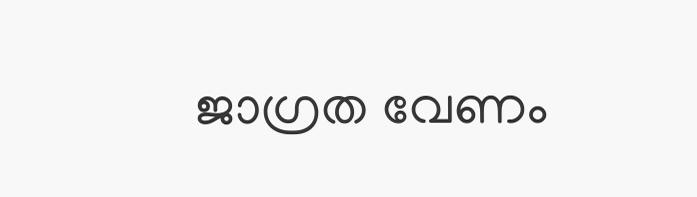ജാഗ്രത വേണം